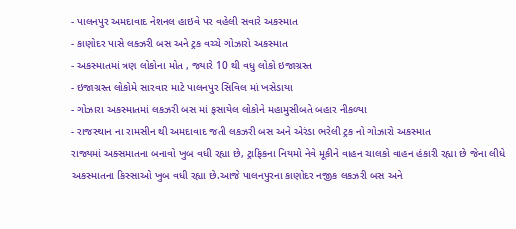- પાલનપુર અમદાવાદ નેશનલ હાઇવે પર વહેલી સવારે અકસ્માત
- કાણોદર પાસે લક્ઝરી બસ અને ટ્રક વચ્ચે ગોઝારો અકસ્માત
- અકસ્માતમાં ત્રણ લોકોના મોત , જ્યારે 10 થી વધુ લોકો ઇજાગ્રસ્ત
- ઇજાગ્રસ્ત લોકોમે સારવાર માટે પાલનપુર સિવિલ માં ખસેડાયા
- ગોઝારા અકસ્માતમાં લકઝરી બસ માં ફસાયેલ લોકોને મહામુસીબતે બહાર નીકળ્યા
- રાજસ્થાન ના રામસીન થી અમદાવાદ જતી લકઝરી બસ અને એરંડા ભરેલી ટ્રક નો ગોઝારો અકસ્માત
રાજ્યમાં અક્સમાતના બનાવો ખુબ વધી રહ્યા છે, ટ્રાફિકના નિયમો નેવે મૂકીને વાહન ચાલકો વાહન હંકારી રહ્યા છે જેના લીધે અકસ્માતના કિસ્સાઓ ખુબ વધી રહ્યા છે.આજે પાલનપુરના કાણોદર નજીક લકઝરી બસ અને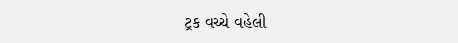ટ્રક વચ્ચે વહેલી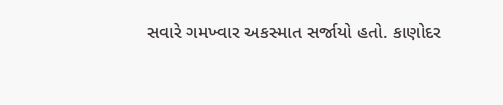સવારે ગમખ્વાર અકસ્માત સર્જાયો હતો. કાણોદર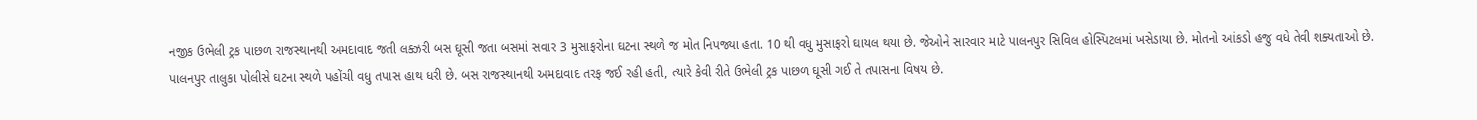નજીક ઉભેલી ટ્રક પાછળ રાજસ્થાનથી અમદાવાદ જતી લક્ઝરી બસ ઘૂસી જતા બસમાં સવાર 3 મુસાફરોના ઘટના સ્થળે જ મોત નિપજ્યા હતા. 10 થી વધુ મુસાફરો ઘાયલ થયા છે. જેઓને સારવાર માટે પાલનપુર સિવિલ હોસ્પિટલમાં ખસેડાયા છે. મોતનો આંકડો હજુ વધે તેવી શક્યતાઓ છે.
પાલનપુર તાલુકા પોલીસે ઘટના સ્થળે પહોંચી વધુ તપાસ હાથ ધરી છે. બસ રાજસ્થાનથી અમદાવાદ તરફ જઈ રહી હતી, ત્યારે કેવી રીતે ઉભેલી ટ્રક પાછળ ઘૂસી ગઈ તે તપાસના વિષય છે.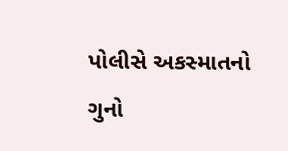પોલીસે અકસ્માતનો ગુનો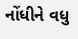નોંધીને વધુ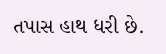તપાસ હાથ ધરી છે.